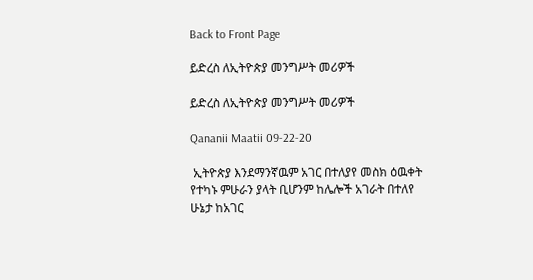Back to Front Page

ይድረስ ለኢትዮጵያ መንግሥት መሪዎች

ይድረስ ለኢትዮጵያ መንግሥት መሪዎች

Qananii Maatii 09-22-20

 ኢትዮጵያ እንደማንኛዉም አገር በተለያየ መስክ ዕዉቀት የተካኑ ምሁራን ያላት ቢሆንም ከሌሎች አገራት በተለየ ሁኔታ ከአገር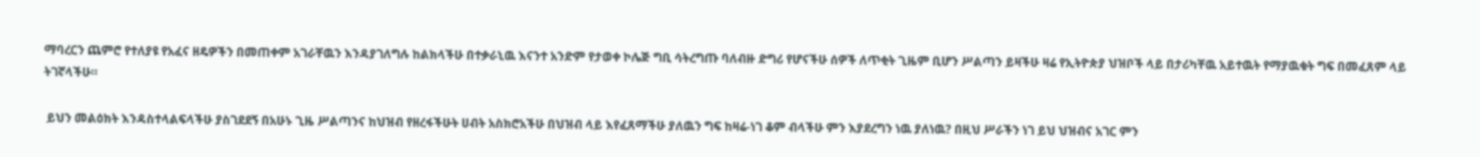ማባረርን ጨምሮ የተለያዩ የአፈና ዘዴዎችን በመጠቀም አገራቸዉን እንዳያገለግሉ ከልክላችሁ በተቃራኒዉ እናንተ አንድም የታወቀ ኮሌጅ ግቢ ሳትረግጡ ባለብዙ ድግሪ የሆናችሁ ሰዎች ለጥቂት ጊዜም ቢሆን ሥልጣን ይዛችሁ ዛሬ የኢትዮጵያ ህዝቦች ላይ በታሪካቸዉ አይተዉት የማያዉቁት ግፍ በመፈጸም ላይ ትገኛላችሁ።

 ይህን መልዕክት እንዳስተላልፍላችሁ ያስገደደኝ በአሁኑ ጊዜ ሥልጣንና ከህዝብ የዘረፋችሁት ሀብት አስክሮአችሁ በህዝብ ላይ እየፈጸማችሁ ያለዉን ግፍ ከዛሬ-ነገ ቆም ብላችሁ ምን እያደረግን ነዉ ያለነዉ? በዚህ ሥራችን ነገ ይህ ህዝብና አገር ምን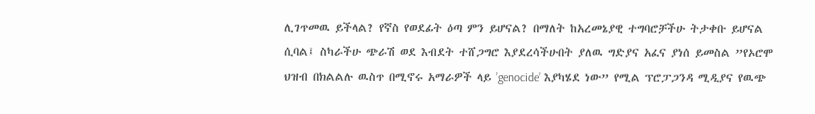ሊገጥመዉ ይችላል? የኛስ የወደፊት ዕጣ ምን ይሆናል? በማለት ከአረመኔያዊ ተግባሮቻችሁ ትታቀቡ ይሆናል ሲባል፤ ስካራችሁ ጭራሽ ወደ እብደት ተሸጋግሮ እያደረሳችሁበት ያለዉ ግድያና አፈና ያነሰ ይመስል ”የኦሮሞ ህዝብ በክልልሉ ዉስጥ በሚኖሩ አማራዎች ላይ ’genocide’ እያካሄደ ነው” የሚል ፕሮፓጋንዳ ሚዲያና የዉጭ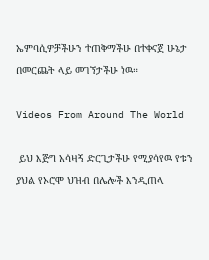ኤምባሲዎቻችሁን ተጠቅማችሁ በተቀናጀ ሁኔታ በመርጨት ላይ መገኘታችሁ ነዉ።

Videos From Around The World

 ይህ እጅግ አሳዛኝ ድርጊታችሁ የሚያሳየዉ የቱን ያህል የኦሮሞ ህዝብ በሌሎች እንዲጠላ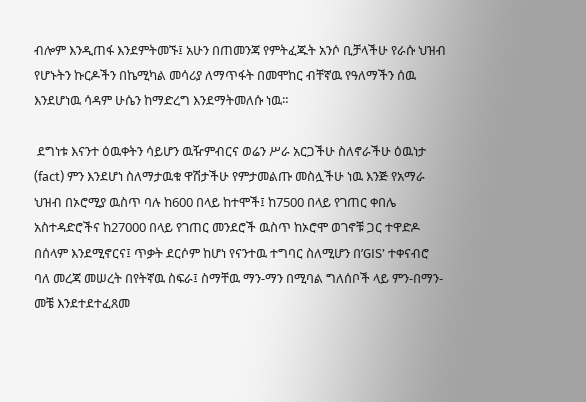ብሎም እንዲጠፋ እንደምትመኙ፤ አሁን በጠመንጃ የምትፈጁት አንሶ ቢቻላችሁ የራሱ ህዝብ የሆኑትን ኩርዶችን በኬሚካል መሳሪያ ለማጥፋት በመሞከር ብቸኛዉ የዓለማችን ሰዉ እንደሆነዉ ሳዳም ሁሴን ከማድረግ እንደማትመለሱ ነዉ።

 ደግነቱ እናንተ ዕዉቀትን ሳይሆን ዉዥምብርና ወሬን ሥራ አርጋችሁ ስለኖራችሁ ዕዉነታ (fact) ምን እንደሆነ ስለማታዉቁ ዋሽታችሁ የምታመልጡ መስሏችሁ ነዉ እንጅ የአማራ ህዝብ በኦሮሚያ ዉስጥ ባሉ ከ600 በላይ ከተሞች፤ ከ7500 በላይ የገጠር ቀበሌ አስተዳድሮችና ከ27000 በላይ የገጠር መንደሮች ዉስጥ ከኦሮሞ ወገኖቹ ጋር ተዋድዶ በሰላም እንደሚኖርና፤ ጥቃት ደርሶም ከሆነ የናንተዉ ተግባር ስለሚሆን በ’GIS’ ተቀናብሮ ባለ መረጃ መሠረት በየትኛዉ ስፍራ፤ ስማቸዉ ማን-ማን በሚባል ግለሰቦች ላይ ምን-በማን-መቼ እንደተደተፈጸመ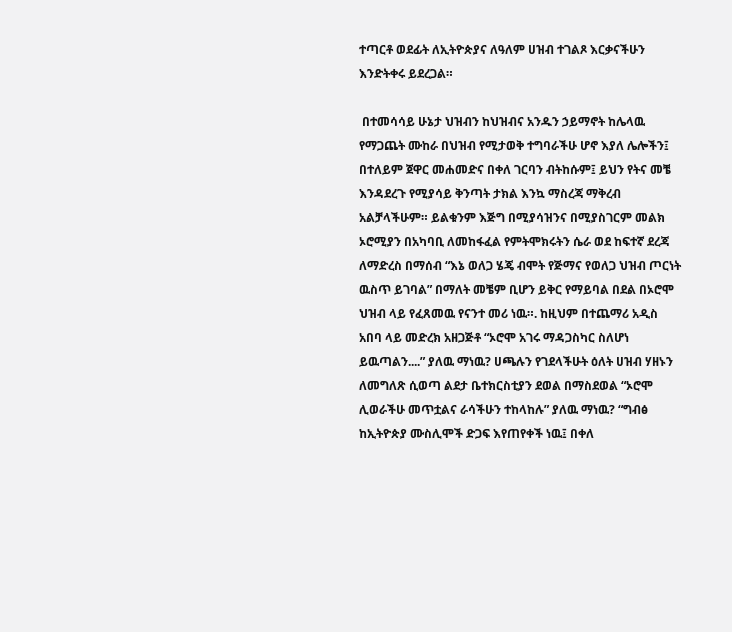ተጣርቶ ወደፊት ለኢትዮጵያና ለዓለም ሀዝብ ተገልጾ እርቃናችሁን እንድትቀሩ ይደረጋል።

 በተመሳሳይ ሁኔታ ህዝብን ከህዝብና አንዱን ኃይማኖት ከሌላዉ የማጋጨት ሙከራ በህዝብ የሚታወቅ ተግባራችሁ ሆኖ እያለ ሌሎችን፤ በተለይም ጀዋር መሐመድና በቀለ ገርባን ብትከሱም፤ ይህን የትና መቼ እንዳደረጉ የሚያሳይ ቅንጣት ታክል እንኳ ማስረጃ ማቅረብ አልቻላችሁም። ይልቁንም እጅግ በሚያሳዝንና በሚያስገርም መልክ ኦሮሚያን በአካባቢ ለመከፋፈል የምትሞክሩትን ሴራ ወደ ከፍተኛ ደረጃ ለማድረስ በማሰብ “እኔ ወለጋ ሄጄ ብሞት የጅማና የወለጋ ህዝብ ጦርነት ዉስጥ ይገባል” በማለት መቼም ቢሆን ይቅር የማይባል በደል በኦሮሞ ህዝብ ላይ የፈጸመዉ የናንተ መሪ ነዉ።. ከዚህም በተጨማሪ አዲስ አበባ ላይ መድረክ አዘጋጅቶ “ኦሮሞ አገሩ ማዳጋስካር ስለሆነ ይዉጣልን....” ያለዉ ማነዉ? ሀጫሉን የገደላችሁት ዕለት ሀዝብ ሃዘኑን ለመግለጽ ሲወጣ ልደታ ቤተክርስቲያን ደወል በማስደወል “ኦሮሞ ሊወራችሁ መጥቷልና ራሳችሁን ተከላከሉ” ያለዉ ማነዉ? “ግብፅ ከኢትዮጵያ ሙስሊሞች ድጋፍ እየጠየቀች ነዉ፤ በቀለ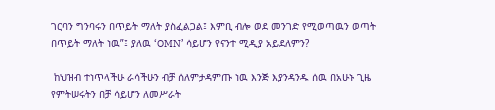ገርባን ግንባሩን በጥይት ማለት ያስፈልጋል፤ እምቢ ብሎ ወደ መንገድ የሚወጣዉን ወጣት በጥይት ማለት ነዉ”፤ ያለዉ ‘OMN’ ሳይሆን የናንተ ሚዲያ አይደለምን?

 ከህዝብ ተነጥላችሁ ራሳችሁን ብቻ ሰለምታዳምጡ ነዉ እንጅ እያንዳንዱ ሰዉ በአሁኑ ጊዜ የምትሠሩትን በቻ ሳይሆን ለመሥራት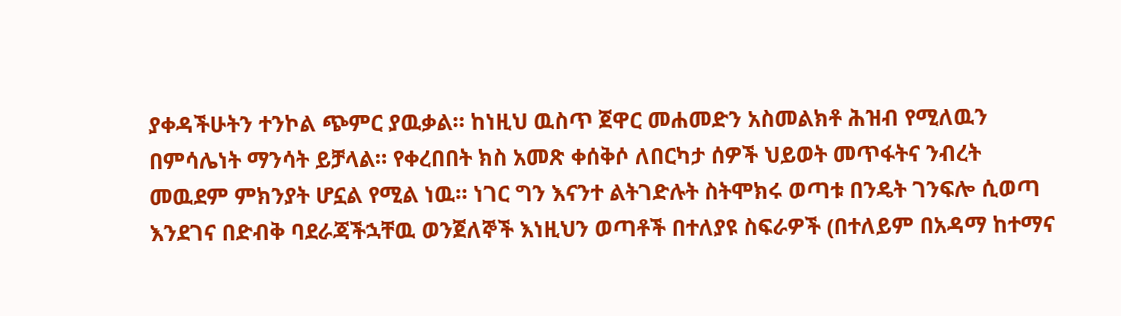ያቀዳችሁትን ተንኮል ጭምር ያዉቃል። ከነዚህ ዉስጥ ጀዋር መሐመድን አስመልክቶ ሕዝብ የሚለዉን በምሳሌነት ማንሳት ይቻላል። የቀረበበት ክስ አመጽ ቀሰቅሶ ለበርካታ ሰዎች ህይወት መጥፋትና ንብረት መዉደም ምክንያት ሆኗል የሚል ነዉ። ነገር ግን እናንተ ልትገድሉት ስትሞክሩ ወጣቱ በንዴት ገንፍሎ ሲወጣ እንደገና በድብቅ ባደራጃችኋቸዉ ወንጀለኞች እነዚህን ወጣቶች በተለያዩ ስፍራዎች (በተለይም በአዳማ ከተማና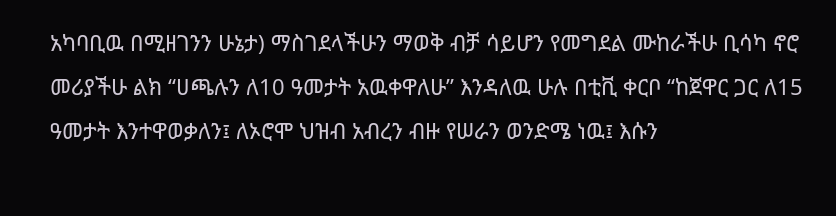አካባቢዉ በሚዘገንን ሁኔታ) ማስገደላችሁን ማወቅ ብቻ ሳይሆን የመግደል ሙከራችሁ ቢሳካ ኖሮ መሪያችሁ ልክ “ሀጫሉን ለ10 ዓመታት አዉቀዋለሁ” እንዳለዉ ሁሉ በቲቪ ቀርቦ “ከጀዋር ጋር ለ15 ዓመታት እንተዋወቃለን፤ ለኦሮሞ ህዝብ አብረን ብዙ የሠራን ወንድሜ ነዉ፤ እሱን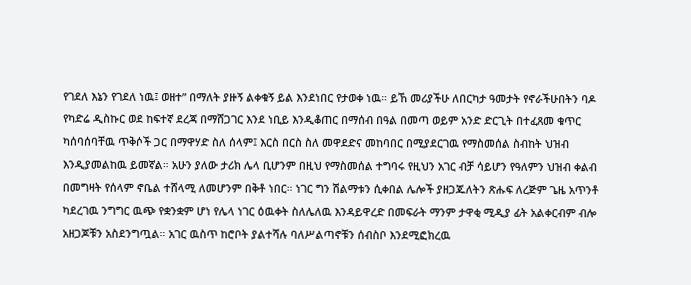የገደለ እኔን የገደለ ነዉ፤ ወዘተ” በማለት ያዙኝ ልቀቁኝ ይል እንደነበር የታወቀ ነዉ። ይኸ መሪያችሁ ለበርካታ ዓመታት የኖራችሁበትን ባዶ የካድሬ ዲስኩር ወደ ከፍተኛ ደረጃ በማሸጋገር እንደ ነቢይ እንዲቆጠር በማሰብ በዓል በመጣ ወይም አንድ ድርጊት በተፈጸመ ቁጥር ካሰባሰባቸዉ ጥቅሶች ጋር በማዋሃድ ስለ ሰላም፤ እርስ በርስ ስለ መዋደድና መከባበር በሚያደርገዉ የማስመሰል ስብከት ህዝብ እንዲያመልከዉ ይመኛል። አሁን ያለው ታሪክ ሌላ ቢሆንም በዚህ የማስመሰል ተግባሩ የዚህን አገር ብቻ ሳይሆን የዓለምን ህዝብ ቀልብ በመግዛት የሰላም ኖቤል ተሸላሚ ለመሆንም በቅቶ ነበር። ነገር ግን ሽልማቱን ሲቀበል ሌሎች ያዘጋጁለትን ጽሑፍ ለረጅም ጌዜ አጥንቶ ካደረገዉ ንግግር ዉጭ የቋንቋም ሆነ የሌላ ነገር ዕዉቀት ስለሌለዉ እንዳይዋረድ በመፍራት ማንም ታዋቂ ሚዲያ ፊት አልቀርብም ብሎ አዘጋጆቹን አስደንግጧል። አገር ዉስጥ ከሮቦት ያልተሻሉ ባለሥልጣኖቹን ሰብስቦ እንደሚፎክረዉ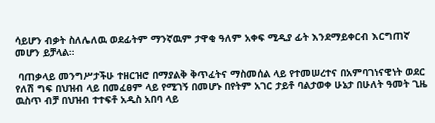ሳይሆን ብቃት ስለሌለዉ ወደፊትም ማንኛዉም ታዋቂ ዓለም አቀፍ ሚዲያ ፊት እንደማይቀርብ እርግጠኛ መሆን ይቻላል።

 ባጠቃላይ መንግሥታችሁ ተዘርዝሮ በማያልቅ ቅጥፈትና ማስመሰል ላይ የተመሠረተና በአምባገነናዊነት ወደር የለሽ ግፍ በህዝብ ላይ በመፈፀም ላይ የሚገኝ በመሆኑ በየትም አገር ታይቶ ባልታወቀ ሁኔታ በሁለት ዓመት ጊዜ ዉስጥ ብቻ በህዝብ ተተፍቶ አዲስ አበባ ላይ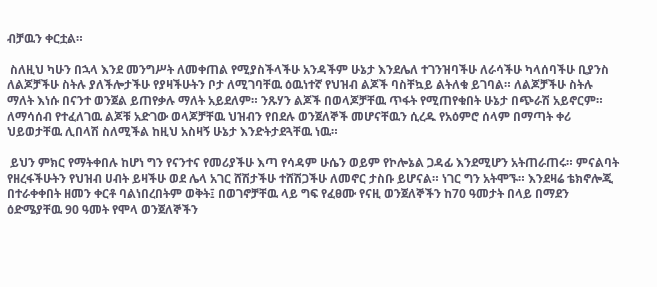ብቻዉን ቀርቷል።

 ስለዚህ ካሁን በኋላ እንደ መንግሥት ለመቀጠል የሚያስችላችሁ አንዳችም ሁኔታ እንደሌለ ተገንዝባችሁ ለራሳችሁ ካላሰባችሁ ቢያንስ ለልጆቻችሁ ስትሉ ያለችሎታችሁ የያዛችሁትን ቦታ ለሚገባቸዉ ዕዉነተኛ የህዝብ ልጆች ባስቸኳይ ልትለቁ ይገባል። ለልጆቻችሁ ስትሉ ማለት እነሱ በናንተ ወንጀል ይጠየቃሉ ማለት አይደለም። ንጹሃን ልጆች በወላጆቻቸዉ ጥፋት የሚጠየቁበት ሁኔታ በጭራሽ አይኖርም። ለማሳሰብ የተፈለገዉ ልጆቹ አድገው ወላጆቻቸዉ ህዝብን የበደሉ ወንጀለኞች መሆናቸዉን ሲረዱ የአዕምሮ ሰላም በማጣት ቀሪ ህይወታቸዉ ሊበላሽ ስለሚችል ከዚህ አስዛኝ ሁኔታ እንድትታደጓቸዉ ነዉ።

 ይህን ምክር የማትቀበሉ ከሆነ ግን የናንተና የመሪያችሁ እጣ የሳዳም ሁሴን ወይም የኮሎኔል ጋዳፊ እንደሚሆን አትጠራጠሩ። ምናልባት የዘረፋችሁትን የህዝብ ሀብት ይዛችሁ ወደ ሌላ አገር ሸሽታችሁ ተሸሽጋችሁ ለመኖር ታስቡ ይሆናል። ነገር ግን አትሞኙ። እንደዛሬ ቴክኖሎጂ በተራቀቀበት ዘመን ቀርቶ ባልነበረበትም ወቅት፤ በወገኖቻቸዉ ላይ ግፍ የፈፀሙ የናዚ ወንጀለኞችን ከ70 ዓመታት በላይ በማደን ዕድሜያቸዉ 90 ዓመት የሞላ ወንጀለኞችን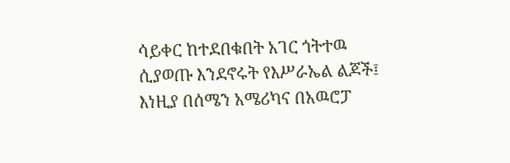ሳይቀር ከተደበቁበት አገር ጎትተዉ ሲያወጡ እንደኖሩት የእሥራኤል ልጆች፤ እነዚያ በሰሜን አሜሪካና በአዉሮፓ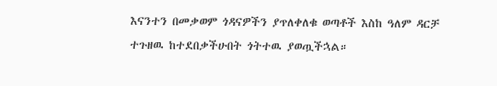እናንተን በመቃወም ጎዳናዎችን ያጥለቀለቁ ወጣቶች እስከ ዓለም ዳርቻ ተጉዘዉ ከተደበቃችሁበት ጎትተዉ ያወጧችኋል።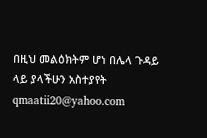በዚህ መልዕክትም ሆነ በሌላ ጉዳይ ላይ ያላችሁን አስተያየት qmaatii20@yahoo.com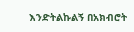እንድትልኩልኝ በአክብሮት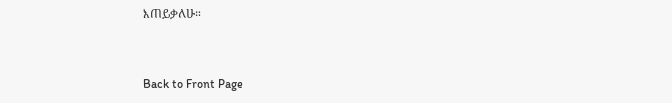እጠይቃለሁ።


Back to Front Page